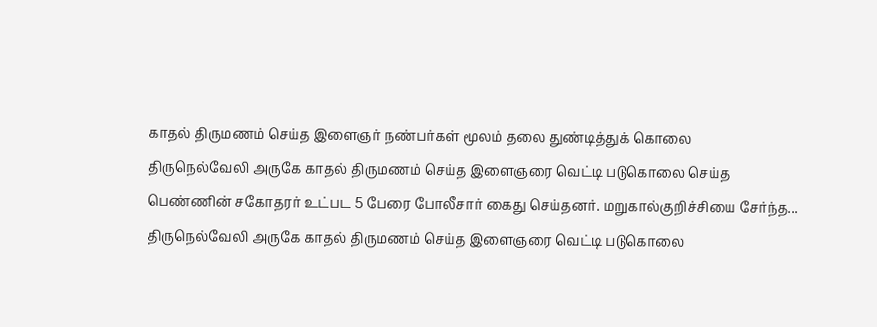காதல் திருமணம் செய்த இளைஞர் நண்பர்கள் மூலம் தலை துண்டித்துக் கொலை
திருநெல்வேலி அருகே காதல் திருமணம் செய்த இளைஞரை வெட்டி படுகொலை செய்த பெண்ணின் சகோதரர் உட்பட 5 பேரை போலீசார் கைது செய்தனர். மறுகால்குறிச்சியை சேர்ந்த...
திருநெல்வேலி அருகே காதல் திருமணம் செய்த இளைஞரை வெட்டி படுகொலை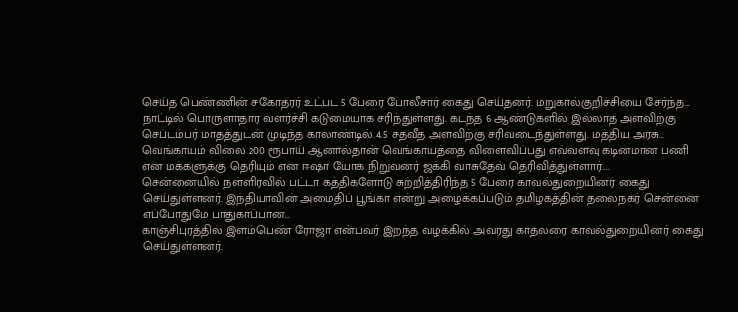செய்த பெண்ணின் சகோதரர் உட்பட 5 பேரை போலீசார் கைது செய்தனர். மறுகால்குறிச்சியை சேர்ந்த...
நாட்டில் பொருளாதார வளர்ச்சி கடுமையாக சரிந்துள்ளது. கடந்த 6 ஆண்டுகளில் இல்லாத அளவிற்கு செப்டம்பர் மாதத்துடன் முடிந்த காலாண்டில் 4.5 சதவீத அளவிற்கு சரிவடைந்துள்ளது. மத்திய அரசு...
வெங்காயம் விலை 200 ரூபாய் ஆனால்தான் வெங்காயத்தை விளைவிப்பது எவ்வளவு கடினமான பணி என மக்களுக்கு தெரியும் என ஈஷா யோக நிறுவனர் ஜக்கி வாசுதேவ் தெரிவித்துள்ளார்....
சென்னையில் நள்ளிரவில் பட்டா கத்திகளோடு சுற்றித்திரிந்த 5 பேரை காவல்துறையினர் கைது செய்துள்ளனர். இந்தியாவின் அமைதிப் பூங்கா என்று அழைக்கப்படும் தமிழகத்தின் தலைநகர் சென்னை எப்போதுமே பாதுகாப்பான...
காஞ்சிபுரத்தில் இளம்பெண் ரோஜா என்பவர் இறந்த வழக்கில் அவரது காதலரை காவல்துறையினர் கைது செய்துள்ளனர்.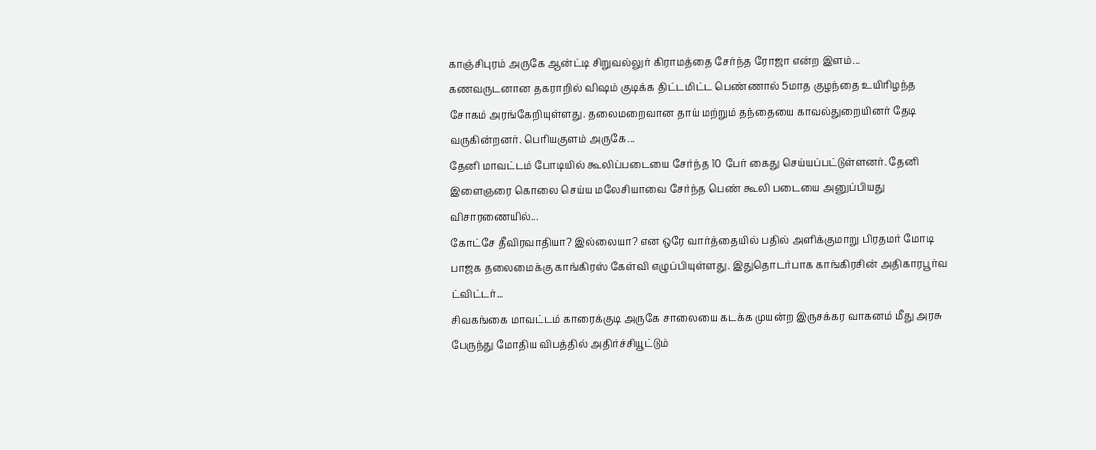காஞ்சிபுரம் அருகே ஆன்ட்டி சிறுவல்லுர் கிராமத்தை சேர்ந்த ரோஜா என்ற இளம்...
கணவருடனான தகராறில் விஷம் குடிக்க திட்டமிட்ட பெண்ணால் 5மாத குழந்தை உயிரிழந்த சோகம் அரங்கேறியுள்ளது. தலைமறைவான தாய் மற்றும் தந்தையை காவல்துறையினர் தேடி வருகின்றனர். பெரியகுளம் அருகே...
தேனி மாவட்டம் போடியில் கூலிப்படையை சேர்ந்த 10 பேர் கைது செய்யப்பட்டுள்ளனர். தேனி இளைஞரை கொலை செய்ய மலேசியாவை சேர்ந்த பெண் கூலி படையை அனுப்பியது விசாரணையில்...
கோட்சே தீவிரவாதியா? இல்லையா? என ஒரே வார்த்தையில் பதில் அளிக்குமாறு பிரதமர் மோடி பாஜக தலைமைக்கு காங்கிரஸ் கேள்வி எழுப்பியுள்ளது. இதுதொடர்பாக காங்கிரசின் அதிகாரபூர்வ ட்விட்டர்...
சிவகங்கை மாவட்டம் காரைக்குடி அருகே சாலையை கடக்க முயன்ற இருசக்கர வாகனம் மீது அரசு பேருந்து மோதிய விபத்தில் அதிர்ச்சியூட்டும்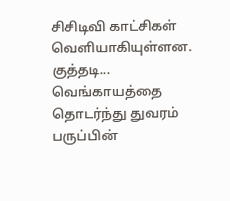சிசிடிவி காட்சிகள் வெளியாகியுள்ளன. குத்தடி...
வெங்காயத்தை தொடர்ந்து துவரம் பருப்பின்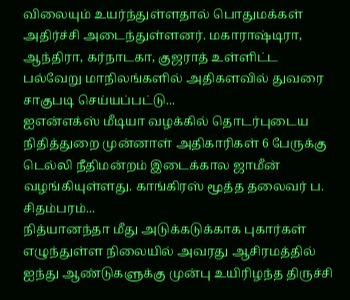விலையும் உயர்ந்துள்ளதால் பொதுமக்கள் அதிர்ச்சி அடைந்துள்ளனர். மகாராஷ்டிரா, ஆந்திரா, கர்நாடகா, குஜராத் உள்ளிட்ட பல்வேறு மாநிலங்களில் அதிகளவில் துவரை சாகுபடி செய்யப்பட்டு...
ஐஎன்எக்ஸ் மீடியா வழக்கில் தொடர்புடைய நிதித்துறை முன்னாள் அதிகாரிகள் 6 பேருக்கு டெல்லி நீதிமன்றம் இடைக்கால ஜாமீன் வழங்கியுள்ளது. காங்கிரஸ் மூத்த தலைவர் ப. சிதம்பரம்...
நித்யானந்தா மீது அடுக்கடுக்காக புகார்கள் எழுந்துள்ள நிலையில் அவரது ஆசிரமத்தில் ஐந்து ஆண்டுகளுக்கு முன்பு உயிரிழந்த திருச்சி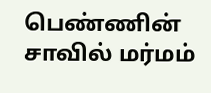பெண்ணின் சாவில் மர்மம்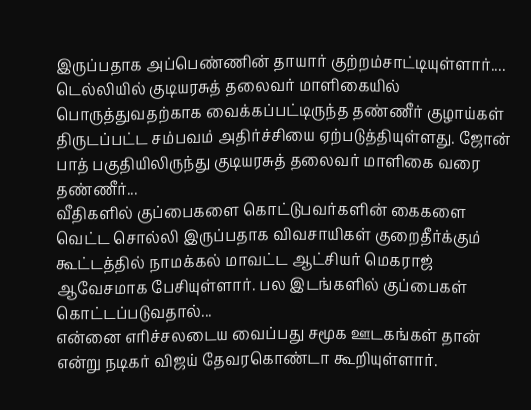இருப்பதாக அப்பெண்ணின் தாயார் குற்றம்சாட்டியுள்ளார்....
டெல்லியில் குடியரசுத் தலைவர் மாளிகையில் பொருத்துவதற்காக வைக்கப்பட்டிருந்த தண்ணீர் குழாய்கள் திருடப்பட்ட சம்பவம் அதிர்ச்சியை ஏற்படுத்தியுள்ளது. ஜோன் பாத் பகுதியிலிருந்து குடியரசுத் தலைவர் மாளிகை வரை தண்ணீர்...
வீதிகளில் குப்பைகளை கொட்டுபவர்களின் கைகளை வெட்ட சொல்லி இருப்பதாக விவசாயிகள் குறைதீர்க்கும் கூட்டத்தில் நாமக்கல் மாவட்ட ஆட்சியர் மெகராஜ் ஆவேசமாக பேசியுள்ளார். பல இடங்களில் குப்பைகள் கொட்டப்படுவதால்...
என்னை எரிச்சலடைய வைப்பது சமூக ஊடகங்கள் தான் என்று நடிகர் விஜய் தேவரகொண்டா கூறியுள்ளார்.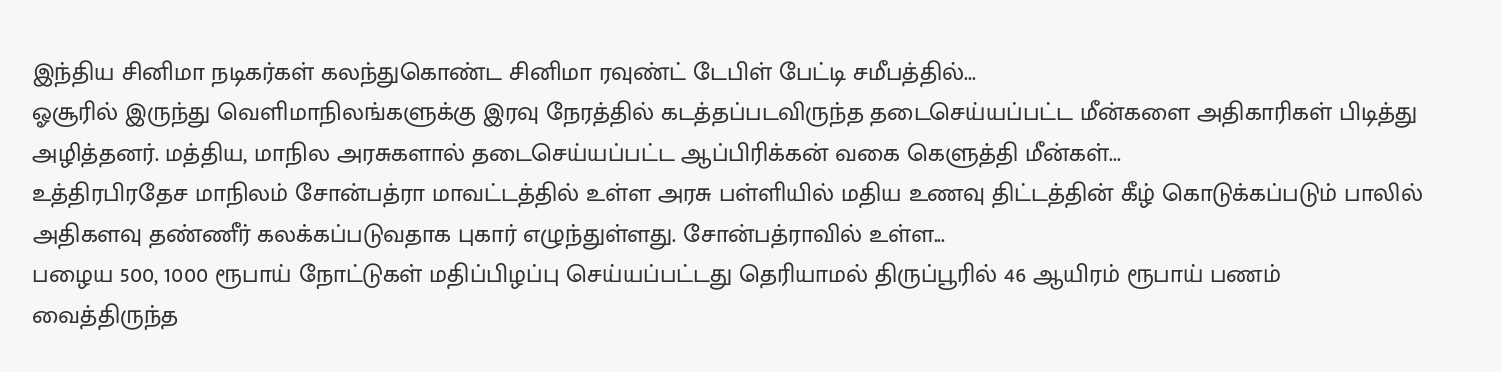இந்திய சினிமா நடிகர்கள் கலந்துகொண்ட சினிமா ரவுண்ட் டேபிள் பேட்டி சமீபத்தில்...
ஓசூரில் இருந்து வெளிமாநிலங்களுக்கு இரவு நேரத்தில் கடத்தப்படவிருந்த தடைசெய்யப்பட்ட மீன்களை அதிகாரிகள் பிடித்து அழித்தனர். மத்திய, மாநில அரசுகளால் தடைசெய்யப்பட்ட ஆப்பிரிக்கன் வகை கெளுத்தி மீன்கள்...
உத்திரபிரதேச மாநிலம் சோன்பத்ரா மாவட்டத்தில் உள்ள அரசு பள்ளியில் மதிய உணவு திட்டத்தின் கீழ் கொடுக்கப்படும் பாலில் அதிகளவு தண்ணீர் கலக்கப்படுவதாக புகார் எழுந்துள்ளது. சோன்பத்ராவில் உள்ள...
பழைய 500, 1000 ரூபாய் நோட்டுகள் மதிப்பிழப்பு செய்யப்பட்டது தெரியாமல் திருப்பூரில் 46 ஆயிரம் ரூபாய் பணம் வைத்திருந்த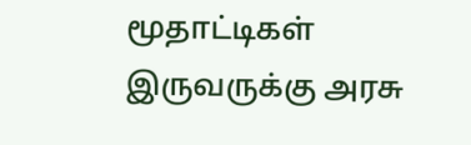மூதாட்டிகள் இருவருக்கு அரசு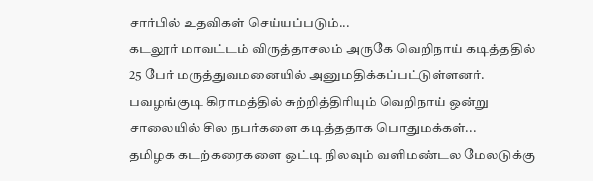சார்பில் உதவிகள் செய்யப்படும்...
கடலூர் மாவட்டம் விருத்தாசலம் அருகே வெறிநாய் கடித்ததில் 25 பேர் மருத்துவமனையில் அனுமதிக்கப்பட்டுள்ளனர். பவழங்குடி கிராமத்தில் சுற்றித்திரியும் வெறிநாய் ஒன்று சாலையில் சில நபர்களை கடித்ததாக பொதுமக்கள்...
தமிழக கடற்கரைகளை ஒட்டி நிலவும் வளிமண்டல மேலடுக்கு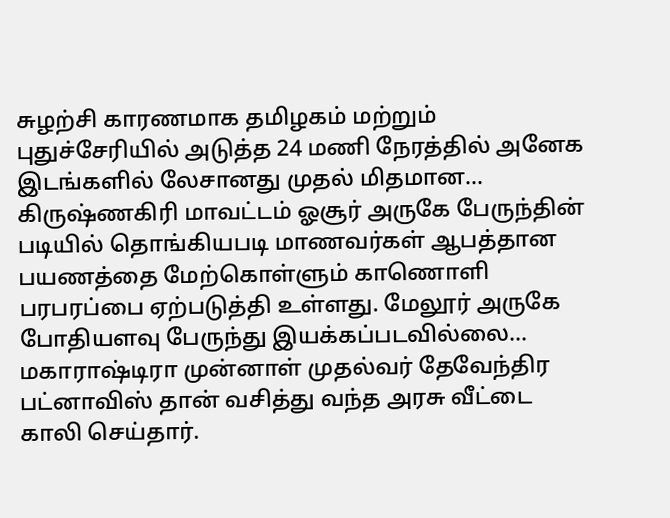சுழற்சி காரணமாக தமிழகம் மற்றும் புதுச்சேரியில் அடுத்த 24 மணி நேரத்தில் அனேக இடங்களில் லேசானது முதல் மிதமான...
கிருஷ்ணகிரி மாவட்டம் ஓசூர் அருகே பேருந்தின் படியில் தொங்கியபடி மாணவர்கள் ஆபத்தான பயணத்தை மேற்கொள்ளும் காணொளி பரபரப்பை ஏற்படுத்தி உள்ளது. மேலூர் அருகே போதியளவு பேருந்து இயக்கப்படவில்லை...
மகாராஷ்டிரா முன்னாள் முதல்வர் தேவேந்திர பட்னாவிஸ் தான் வசித்து வந்த அரசு வீட்டை காலி செய்தார்.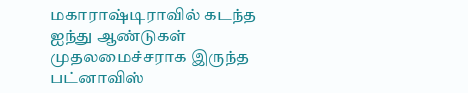மகாராஷ்டிராவில் கடந்த ஐந்து ஆண்டுகள் முதலமைச்சராக இருந்த பட்னாவிஸ்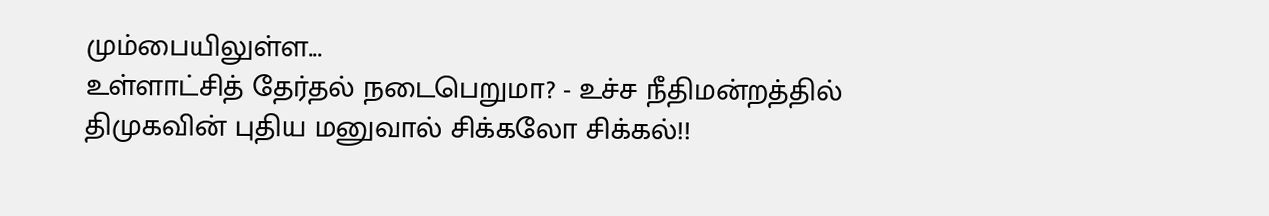மும்பையிலுள்ள...
உள்ளாட்சித் தேர்தல் நடைபெறுமா? - உச்ச நீதிமன்றத்தில் திமுகவின் புதிய மனுவால் சிக்கலோ சிக்கல்!!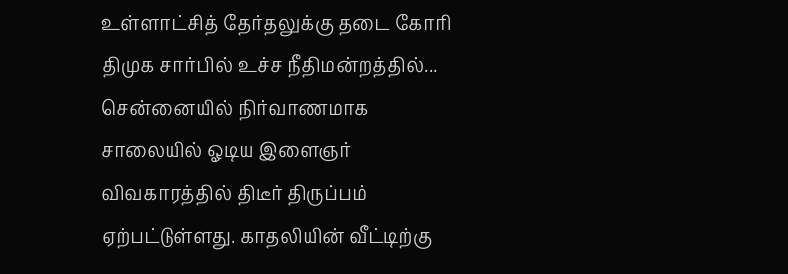உள்ளாட்சித் தேர்தலுக்கு தடை கோரி திமுக சார்பில் உச்ச நீதிமன்றத்தில்...
சென்னையில் நிர்வாணமாக சாலையில் ஓடிய இளைஞர் விவகாரத்தில் திடீர் திருப்பம் ஏற்பட்டுள்ளது. காதலியின் வீட்டிற்கு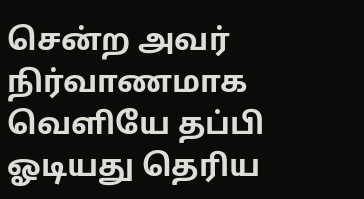சென்ற அவர் நிர்வாணமாக வெளியே தப்பி ஓடியது தெரிய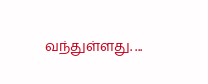வந்துள்ளது. ...